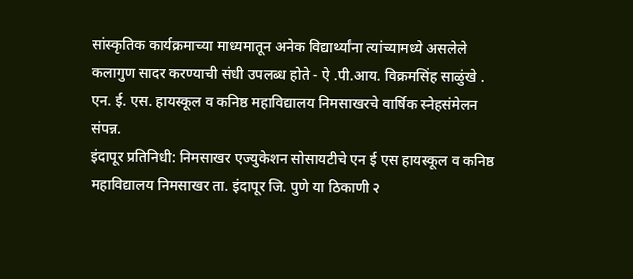सांस्कृतिक कार्यक्रमाच्या माध्यमातून अनेक विद्यार्थ्यांना त्यांच्यामध्ये असलेले कलागुण सादर करण्याची संधी उपलब्ध होते - ऐ .पी.आय. विक्रमसिंह साळुंखे .
एन. ई. एस. हायस्कूल व कनिष्ठ महाविद्यालय निमसाखरचे वार्षिक स्नेहसंमेलन संपन्न.
इंदापूर प्रतिनिधी: निमसाखर एज्युकेशन सोसायटीचे एन ई एस हायस्कूल व कनिष्ठ महाविद्यालय निमसाखर ता. इंदापूर जि. पुणे या ठिकाणी २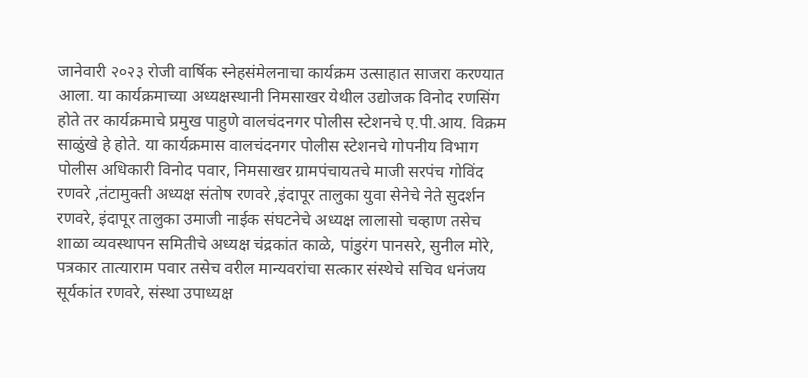जानेवारी २०२३ रोजी वार्षिक स्नेहसंमेलनाचा कार्यक्रम उत्साहात साजरा करण्यात आला. या कार्यक्रमाच्या अध्यक्षस्थानी निमसाखर येथील उद्योजक विनोद रणसिंग होते तर कार्यक्रमाचे प्रमुख पाहुणे वालचंदनगर पोलीस स्टेशनचे ए.पी.आय. विक्रम साळुंखे हे होते. या कार्यक्रमास वालचंदनगर पोलीस स्टेशनचे गोपनीय विभाग पोलीस अधिकारी विनोद पवार, निमसाखर ग्रामपंचायतचे माजी सरपंच गोविंद रणवरे ,तंटामुक्ती अध्यक्ष संतोष रणवरे ,इंदापूर तालुका युवा सेनेचे नेते सुदर्शन रणवरे, इंदापूर तालुका उमाजी नाईक संघटनेचे अध्यक्ष लालासो चव्हाण तसेच शाळा व्यवस्थापन समितीचे अध्यक्ष चंद्रकांत काळे, पांडुरंग पानसरे, सुनील मोरे, पत्रकार तात्याराम पवार तसेच वरील मान्यवरांचा सत्कार संस्थेचे सचिव धनंजय सूर्यकांत रणवरे, संस्था उपाध्यक्ष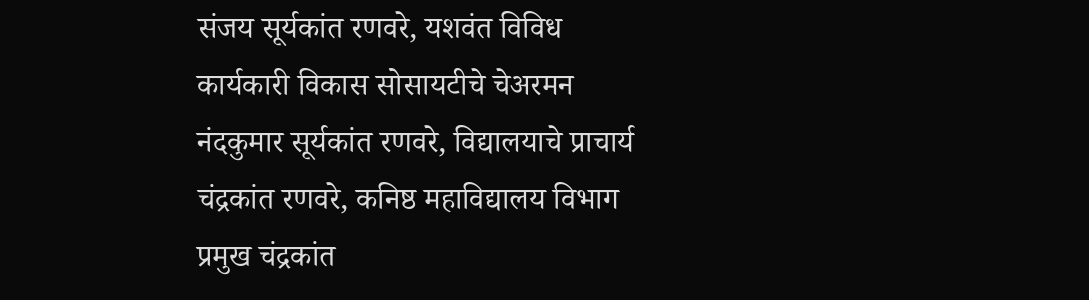संजय सूर्यकांत रणवरे, यशवंत विविध कार्यकारी विकास सोसायटीचे चेअरमन नंदकुमार सूर्यकांत रणवरे, विद्यालयाचे प्राचार्य चंद्रकांत रणवरे, कनिष्ठ महाविद्यालय विभाग प्रमुख चंद्रकांत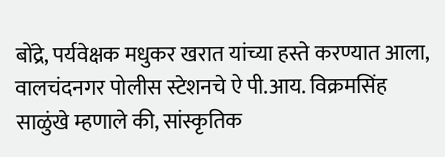बोंद्रे, पर्यवेक्षक मधुकर खरात यांच्या हस्ते करण्यात आला, वालचंदनगर पोलीस स्टेशनचे ऐ पी.आय. विक्रमसिंह साळुंखे म्हणाले की, सांस्कृतिक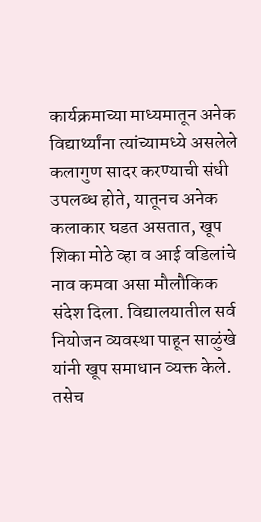कार्यक्रमाच्या माध्यमातून अनेक विद्यार्थ्यांना त्यांच्यामध्ये असलेले कलागुण सादर करण्याची संधी उपलब्ध होते, यातूनच अनेक कलाकार घडत असतात, खूप शिका मोठे व्हा व आई वडिलांचे नाव कमवा असा मौलौकिक संदेश दिला. विद्यालयातील सर्व नियोजन व्यवस्था पाहून साळुंखे यांनी खूप समाधान व्यक्त केले.
तसेच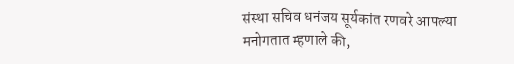संस्था सचिव धनंजय सूर्यकांत रणवरे आपल्या मनोगतात म्हणाले की,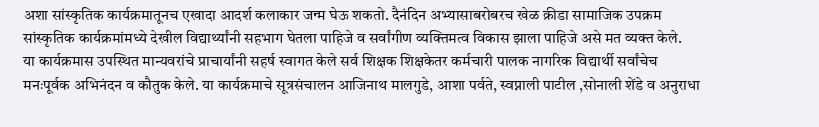अशा सांस्कृतिक कार्यक्रमातूनच एखादा आदर्श कलाकार जन्म घेऊ शकतो. दैनंदिन अभ्यासाबरोबरच खेळ क्रीडा सामाजिक उपक्रम सांस्कृतिक कार्यक्रमांमध्ये देखील विद्यार्थ्यांनी सहभाग घेतला पाहिजे व सर्वांगीण व्यक्तिमत्व विकास झाला पाहिजे असे मत व्यक्त केले.
या कार्यक्रमास उपस्थित मान्यवरांचे प्राचार्यांनी सहर्ष स्वागत केले सर्व शिक्षक शिक्षकेतर कर्मचारी पालक नागरिक विद्यार्थी सर्वांचेच मनःपूर्वक अभिनंदन व कौतुक केले. या कार्यक्रमाचे सूत्रसंचालन आजिनाथ मालगुडे, आशा पर्वते, स्वप्नाली पाटील ,सोनाली शेंडे व अनुराधा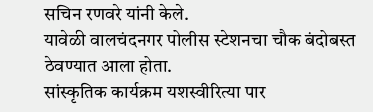सचिन रणवरे यांनी केले.
यावेळी वालचंदनगर पोलीस स्टेशनचा चौक बंदोबस्त ठेवण्यात आला होता.
सांस्कृतिक कार्यक्रम यशस्वीरित्या पार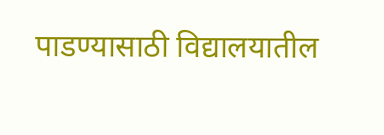पाडण्यासाठी विद्यालयातील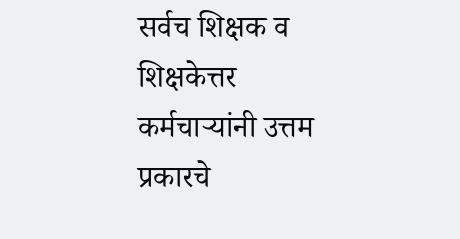सर्वच शिक्षक व शिक्षकेत्तर कर्मचाऱ्यांनी उत्तम प्रकारचे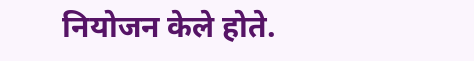नियोजन केले होते.